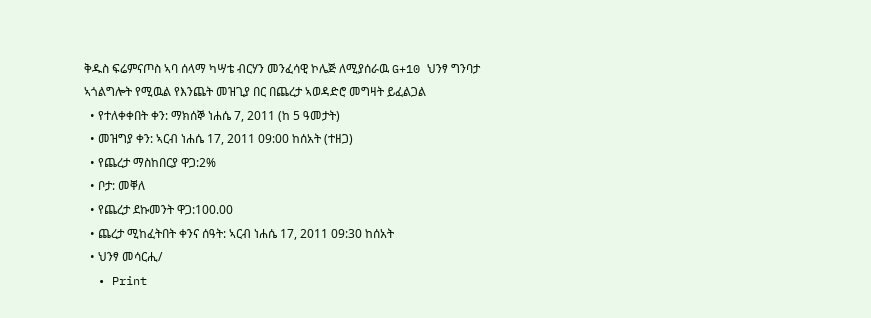ቅዱስ ፍሬምናጦስ ኣባ ሰላማ ካሣቴ ብርሃን መንፈሳዊ ኮሌጅ ለሚያሰራዉ G+10 ህንፃ ግንባታ ኣጎልግሎት የሚዉል የእንጨት መዝጊያ በር በጨረታ ኣወዳድሮ መግዛት ይፈልጋል
  • የተለቀቀበት ቀን: ማክሰኞ ነሐሴ 7, 2011 (ከ 5 ዓመታት)
  • መዝግያ ቀን: ኣርብ ነሐሴ 17, 2011 09:00 ከሰአት (ተዘጋ)
  • የጨረታ ማስከበርያ ዋጋ:2%
  • ቦታ: መቐለ
  • የጨረታ ደኩመንት ዋጋ:100.00
  • ጨረታ ሚከፈትበት ቀንና ሰዓት: ኣርብ ነሐሴ 17, 2011 09:30 ከሰአት
  • ህንፃ መሳርሒ/
  • Print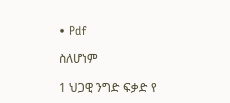• Pdf

ስለሆነም

1 ህጋዊ ንግድ ፍቃድ የ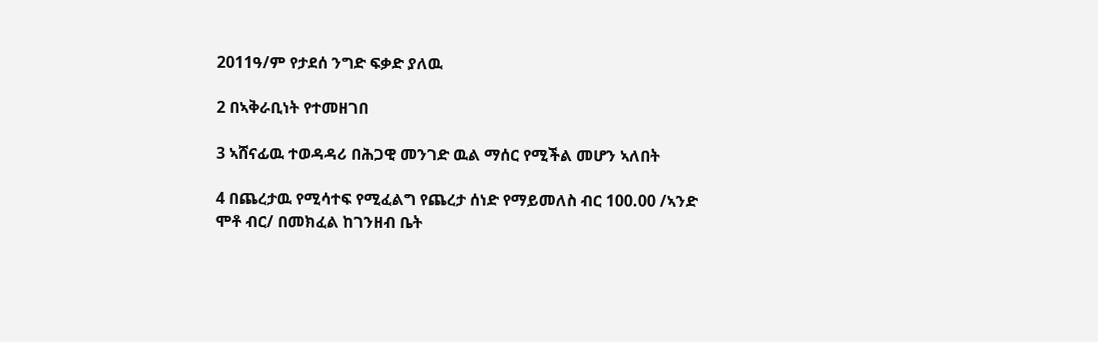2011ዓ/ም የታደሰ ንግድ ፍቃድ ያለዉ

2 በኣቅራቢነት የተመዘገበ

3 ኣሸናፊዉ ተወዳዳሪ በሕጋዊ መንገድ ዉል ማሰር የሚችል መሆን ኣለበት

4 በጨረታዉ የሚሳተፍ የሚፈልግ የጨረታ ሰነድ የማይመለስ ብር 100.00 /ኣንድ ሞቶ ብር/ በመክፈል ከገንዘብ ቤት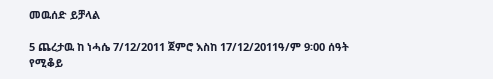መዉሰድ ይቻላል

5 ጨረታዉ ከ ነሓሴ 7/12/2011 ጀምሮ እስከ 17/12/2011ዓ/ም 9፡00 ሰዓት የሚቆይ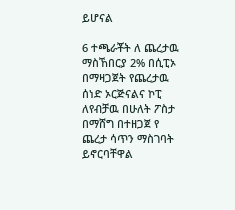ይሆናል

6 ተጫራቾት ለ ጨረታዉ ማስኸበርያ 2% በሲፒኦ በማዛጋጀት የጨረታዉ ሰነድ ኦርጅናልና ኮፒ ለየብቻዉ በሁለት ፖስታ በማሸግ በተዘጋጀ የ ጨረታ ሳጥን ማስገባት ይኖርባቸዋል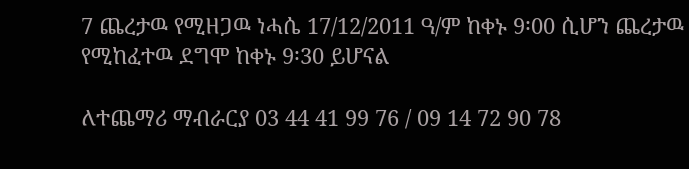7 ጨረታዉ የሚዘጋዉ ነሓሴ 17/12/2011 ዓ/ም ከቀኑ 9፡00 ሲሆን ጨረታዉ የሚከፈተዉ ደግሞ ከቀኑ 9፡30 ይሆናል

ለተጨማሪ ማብራርያ 03 44 41 99 76 / 09 14 72 90 78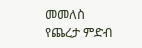መመለስ
የጨረታ ምድብ